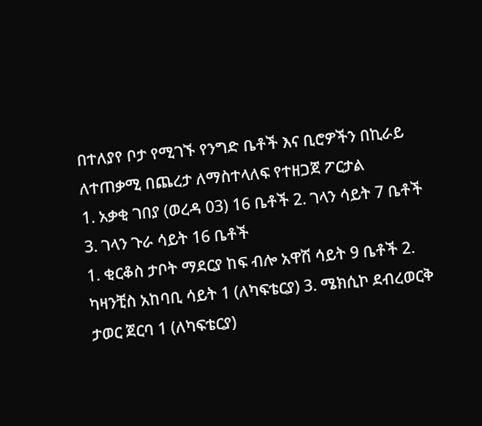በተለያየ ቦታ የሚገኙ የንግድ ቤቶች እና ቢሮዎችን በኪራይ ለተጠቃሚ በጨረታ ለማስተላለፍ የተዘጋጀ ፖርታል
1. አቃቂ ገበያ (ወረዳ 03) 16 ቤቶች 2. ገላን ሳይት 7 ቤቶች 3. ገላን ጉራ ሳይት 16 ቤቶች
1. ቂርቆስ ታቦት ማደርያ ከፍ ብሎ አዋሽ ሳይት 9 ቤቶች 2. ካዛንቺስ አከባቢ ሳይት 1 (ለካፍቴርያ) 3. ሜክሲኮ ደብረወርቅ ታወር ጀርባ 1 (ለካፍቴርያ)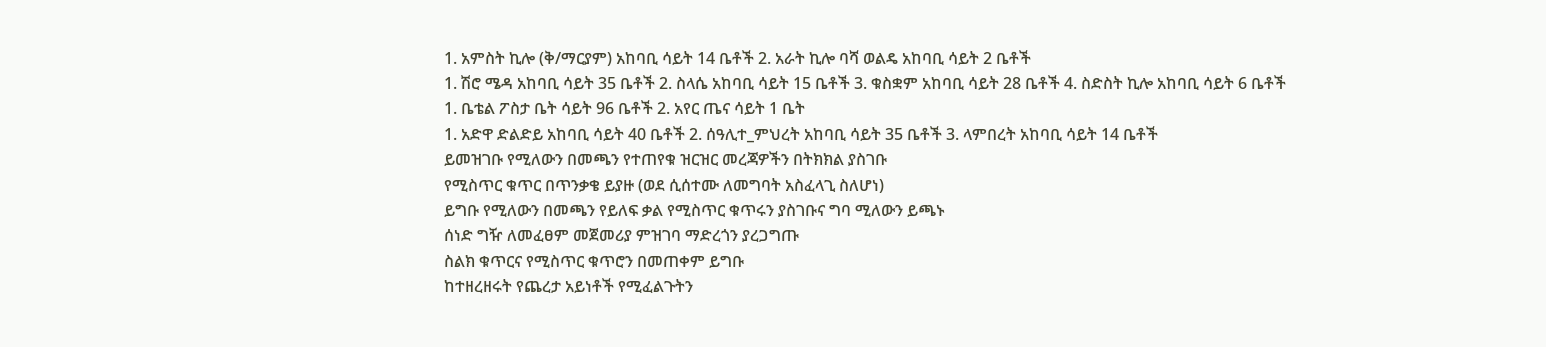1. አምስት ኪሎ (ቅ/ማርያም) አከባቢ ሳይት 14 ቤቶች 2. አራት ኪሎ ባሻ ወልዴ አከባቢ ሳይት 2 ቤቶች
1. ሽሮ ሜዳ አከባቢ ሳይት 35 ቤቶች 2. ስላሴ አከባቢ ሳይት 15 ቤቶች 3. ቁስቋም አከባቢ ሳይት 28 ቤቶች 4. ስድስት ኪሎ አከባቢ ሳይት 6 ቤቶች
1. ቤቴል ፖስታ ቤት ሳይት 96 ቤቶች 2. አየር ጤና ሳይት 1 ቤት
1. አድዋ ድልድይ አከባቢ ሳይት 40 ቤቶች 2. ሰዓሊተ_ምህረት አከባቢ ሳይት 35 ቤቶች 3. ላምበረት አከባቢ ሳይት 14 ቤቶች
ይመዝገቡ የሚለውን በመጫን የተጠየቁ ዝርዝር መረጃዎችን በትክክል ያስገቡ
የሚስጥር ቁጥር በጥንቃቄ ይያዙ (ወደ ሲሰተሙ ለመግባት አስፈላጊ ስለሆነ)
ይግቡ የሚለውን በመጫን የይለፍ ቃል የሚስጥር ቁጥሩን ያስገቡና ግባ ሚለውን ይጫኑ
ሰነድ ግዥ ለመፈፀም መጀመሪያ ምዝገባ ማድረጎን ያረጋግጡ
ስልክ ቁጥርና የሚስጥር ቁጥሮን በመጠቀም ይግቡ
ከተዘረዘሩት የጨረታ አይነቶች የሚፈልጉትን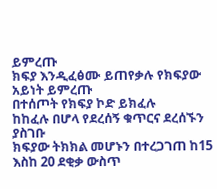ይምረጡ
ክፍያ እንዲፈፅሙ ይጠየቃሉ የክፍያው አይነት ይምረጡ
በተሰጦት የክፍያ ኮድ ይክፈሉ
ከከፈሉ በሆላ የደረሰኝ ቁጥርና ደረሰኙን ያስገቡ
ክፍያው ትክክል መሆኑን በተረጋገጠ ከ15 እስከ 20 ደቂቃ ውስጥ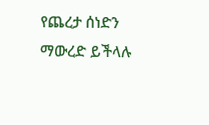የጨረታ ሰነድን ማውረድ ይችላሉ